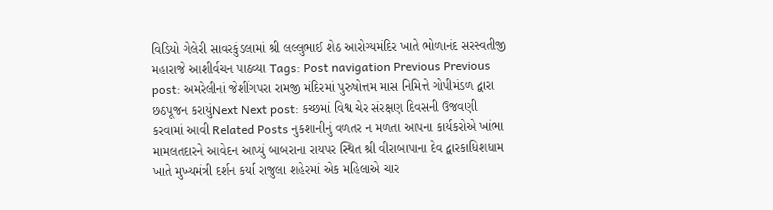વિડિયો ગેલેરી સાવરકુંડલામાં શ્રી લલ્લુભાઈ શેઠ આરોગ્યમંદિર ખાતે ભોળાનંદ સરસ્વતીજી મહારાજે આશીર્વચન પાઠવ્યા Tags: Post navigation Previous Previous post: અમરેલીનાં જેશીંગપરા રામજી મંદિરમાં પુરુષોત્તમ માસ નિમિત્તે ગોપીમંડળ દ્વારા છઠપૂજન કરાયુંNext Next post: કચ્છમાં વિશ્વ ચેર સંરક્ષણ દિવસની ઉજવણી કરવામાં આવી Related Posts નુકશાનીનું વળતર ન મળતા આપના કાર્યકરોએ ખાંભા મામલતદારને આવેદન આપ્યું બાબરાના રાયપર સ્થિત શ્રી વીરાબાપાના દેવ દ્વારકાધિશધામ ખાતે મુખ્યમંત્રી દર્શન કર્યા રાજુલા શહેરમાં એક મહિલાએ ચાર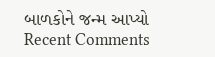બાળકોને જન્મ આપ્યો
Recent Comments